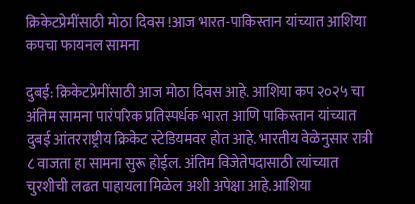क्रिकेटप्रेमींसाठी मोठा दिवस !आज भारत-पाकिस्तान यांच्यात आशिया कपचा फायनल सामना

दुबई: क्रिकेटप्रेमींसाठी आज मोठा दिवस आहे. आशिया कप २०२५ चा अंतिम सामना पारंपरिक प्रतिस्पर्धक भारत आणि पाकिस्तान यांच्यात दुबई आंतरराष्ट्रीय क्रिकेट स्टेडियमवर होत आहे. भारतीय वेळेनुसार रात्री ८ वाजता हा सामना सुरू होईल. अंतिम विजेतेपदासाठी त्यांच्यात चुरशीची लढत पाहायला मिळेल अशी अपेक्षा आहे.आशिया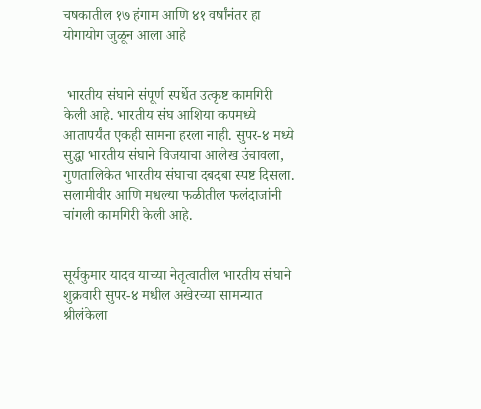चषकातील १७ हंगाम आणि ४१ वर्षांनंतर हा योगायोग जुळून आला आहे


 भारतीय संघाने संपूर्ण स्पर्धेत उत्कृष्ट कामगिरी केली आहे. भारतीय संघ आशिया कपमध्ये आतापर्यंत एकही सामना हरला नाही. सुपर-४ मध्ये सुद्धा भारतीय संघाने विजयाचा आलेख उंचावला, गुणतालिकेत भारतीय संघाचा दबदबा स्पष्ट दिसला. सलामीवीर आणि मधल्या फळीतील फलंदाजांनी चांगली कामगिरी केली आहे.


सूर्यकुमार यादव याच्या नेतृत्वातील भारतीय संघाने शुक्रवारी सुपर-४ मधील अखेरच्या सामन्यात श्रीलंकेला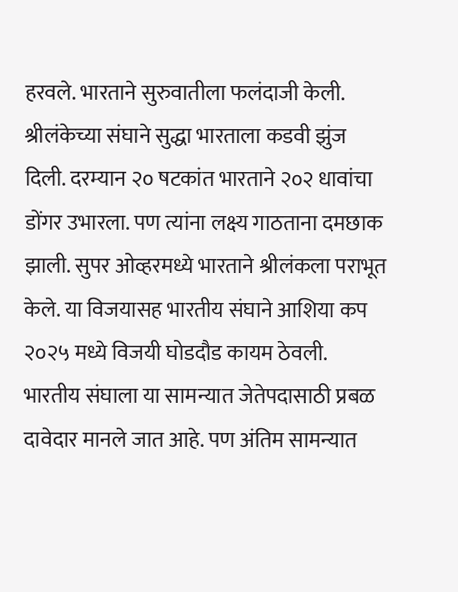हरवले. भारताने सुरुवातीला फलंदाजी केली. श्रीलंकेच्या संघाने सुद्धा भारताला कडवी झुंज दिली. दरम्यान २० षटकांत भारताने २०२ धावांचा डोंगर उभारला. पण त्यांना लक्ष्य गाठताना दमछाक झाली. सुपर ओव्हरमध्ये भारताने श्रीलंकला पराभूत केले. या विजयासह भारतीय संघाने आशिया कप २०२५ मध्ये विजयी घोडदौड कायम ठेवली. भारतीय संघाला या सामन्यात जेतेपदासाठी प्रबळ दावेदार मानले जात आहे. पण अंतिम सामन्यात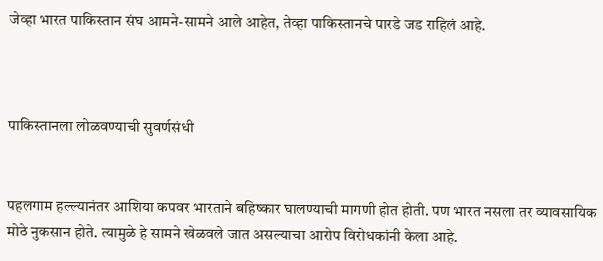जेव्हा भारत पाकिस्तान संघ आमने-सामने आले आहेत, तेव्हा पाकिस्तानचे पारडे जड राहिलं आहे.



पाकिस्तानला लोळवण्याची सुवर्णसंधी


पहलगाम हल्ल्यानंतर आशिया कपवर भारताने बहिष्कार घालण्याची मागणी होत होती. पण भारत नसला तर व्यावसायिक मोठे नुकसान होते. त्यामुळे हे सामने खेळवले जात असल्याचा आरोप विरोधकांनी केला आहे.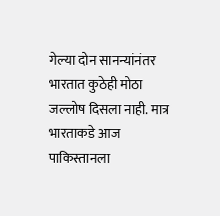गेल्या दोन सानन्यांनंतर भारतात कुठेही मोठा जल्लोष दिसला नाही. मात्र भारताकडे आज पाकिस्तानला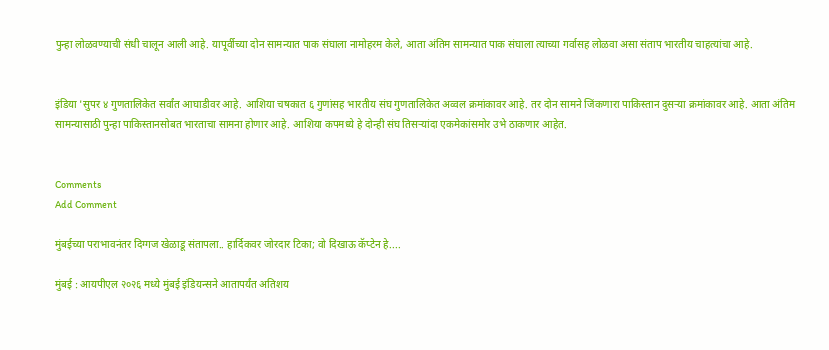पुन्हा लोळवण्याची संधी चालून आली आहे. यापूर्वीच्या दोन सामन्यात पाक संघाला नामोहरम केले, आता अंतिम सामन्यात पाक संघाला त्याच्या गर्वासह लोळवा असा संताप भारतीय चाहत्यांचा आहे.


इंडिया 'सुपर ४ गुणतालिकेत सर्वांत आघाडीवर आहे. आशिया चषकात ६ गुणांसह भारतीय संघ गुणतालिकेत अव्वल क्रमांकावर आहे. तर दोन सामने जिंकणारा पाकिस्तान दुसऱ्या क्रमांकावर आहे. आता अंतिम सामन्यासाठी पुन्हा पाकिस्तानसोबत भारताचा सामना होणार आहे. आशिया कपमध्ये हे दोन्ही संघ तिसऱ्यांदा एकमेकांसमोर उभे ठाकणार आहेत.


Comments
Add Comment

मुंबईच्या पराभावनंतर दिग्गज खेळाडू संतापला.. हार्दिकवर जोरदार टिका; वो दिखाऊ कॅप्टेन हे....

मुंबई : आयपीएल २०२६ मध्ये मुंबई इंडियन्सने आतापर्यंत अतिशय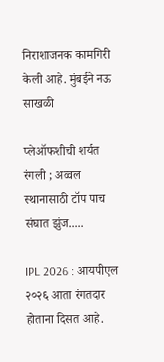निराशाजनक कामगिरी केली आहे. मुंबईने नऊ साखळी

प्लेऑफशीची शर्यत रंगली ; अव्वल स्थानासाठी टॉप पाच संघात झुंज.....

IPL 2026 : आयपीएल २०२६ आता रंगतदार होताना दिसत आहे.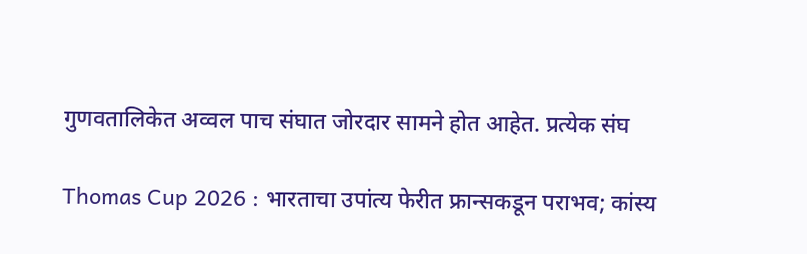गुणवतालिकेत अव्वल पाच संघात जोरदार सामने होत आहेत. प्रत्येक संघ

Thomas Cup 2026 : भारताचा उपांत्य फेरीत फ्रान्सकडून पराभव; कांस्य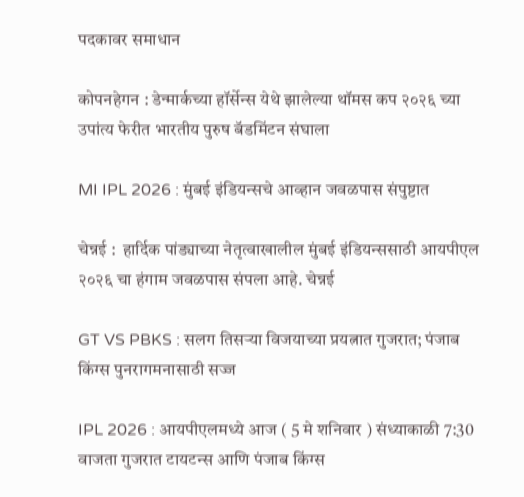पदकावर समाधान

कोपनहेगन : डेन्मार्कच्या हॉर्सेन्स येथे झालेल्या थॉमस कप २०२६ च्या उपांत्य फेरीत भारतीय पुरुष बॅडमिंटन संघाला

MI IPL 2026 : मुंबई इंडियन्सचे आव्हान जवळपास संपुष्टात

चेन्नई :  हार्दिक पांड्याच्या नेतृत्वाखालील मुंबई इंडियन्ससाठी आयपीएल २०२६ चा हंगाम जवळपास संपला आहे. चेन्नई

GT VS PBKS : सलग तिसऱ्या विजयाच्या प्रयत्नात गुजरात; पंजाब किंग्स पुनरागमनासाठी सज्ज

IPL 2026 : आयपीएलमध्ये आज ( 5 मे शनिवार ) संध्याकाळी 7:30 वाजता गुजरात टायटन्स आणि पंजाब किंग्स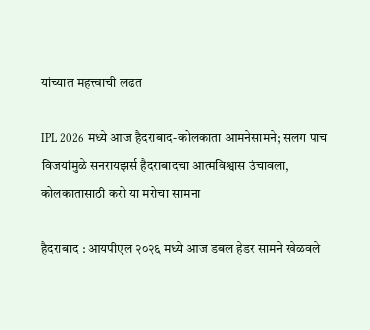यांच्यात महत्त्वाची लढत

IPL 2026 मध्ये आज हैदराबाद-कोलकाता आमनेसामने; सलग पाच विजयांमुळे सनरायझर्स हैदराबादचा आत्मविश्वास उंचावला, कोलकातासाठी करो या मरोचा सामना

हैदराबाद : आयपीएल २०२६ मध्ये आज डबल हेडर सामने खेळवले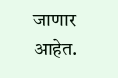जाणार आहेत.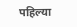पहिल्या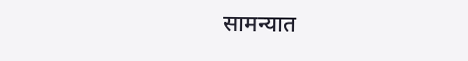सामन्यात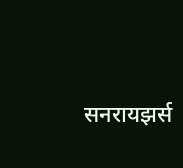सनरायझर्स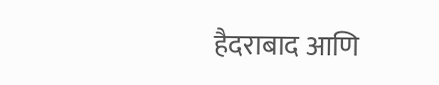हैदराबाद आणि